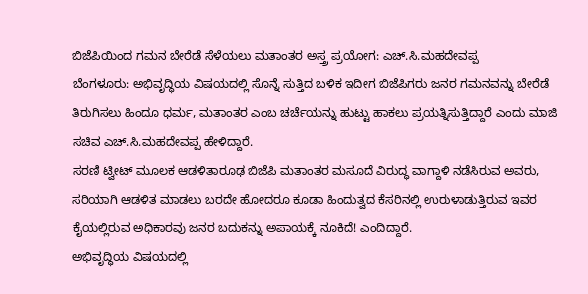ಬಿಜೆಪಿಯಿಂದ ಗಮನ ಬೇರೆಡೆ ಸೆಳೆಯಲು ಮತಾಂತರ ಅಸ್ತ್ರ ಪ್ರಯೋಗ: ಎಚ್.ಸಿ.ಮಹದೇವಪ್ಪ
ಬೆಂಗಳೂರು: ಅಭಿವೃದ್ಧಿಯ ವಿಷಯದಲ್ಲಿ ಸೊನ್ನೆ ಸುತ್ತಿದ ಬಳಿಕ ಇದೀಗ ಬಿಜೆಪಿಗರು ಜನರ ಗಮನವನ್ನು ಬೇರೆಡೆ ತಿರುಗಿಸಲು ಹಿಂದೂ ಧರ್ಮ, ಮತಾಂತರ ಎಂಬ ಚರ್ಚೆಯನ್ನು ಹುಟ್ಟು ಹಾಕಲು ಪ್ರಯತ್ನಿಸುತ್ತಿದ್ದಾರೆ ಎಂದು ಮಾಜಿ ಸಚಿವ ಎಚ್.ಸಿ.ಮಹದೇವಪ್ಪ ಹೇಳಿದ್ದಾರೆ.
ಸರಣಿ ಟ್ವೀಟ್ ಮೂಲಕ ಆಡಳಿತಾರೂಢ ಬಿಜೆಪಿ ಮತಾಂತರ ಮಸೂದೆ ವಿರುದ್ಧ ವಾಗ್ದಾಳಿ ನಡೆಸಿರುವ ಅವರು, ಸರಿಯಾಗಿ ಆಡಳಿತ ಮಾಡಲು ಬರದೇ ಹೋದರೂ ಕೂಡಾ ಹಿಂದುತ್ವದ ಕೆಸರಿನಲ್ಲಿ ಉರುಳಾಡುತ್ತಿರುವ ಇವರ ಕೈಯಲ್ಲಿರುವ ಅಧಿಕಾರವು ಜನರ ಬದುಕನ್ನು ಅಪಾಯಕ್ಕೆ ನೂಕಿದೆ! ಎಂದಿದ್ದಾರೆ.
ಅಭಿವೃದ್ಧಿಯ ವಿಷಯದಲ್ಲಿ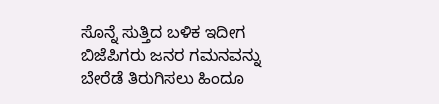ಸೊನ್ನೆ ಸುತ್ತಿದ ಬಳಿಕ ಇದೀಗ ಬಿಜೆಪಿಗರು ಜನರ ಗಮನವನ್ನು ಬೇರೆಡೆ ತಿರುಗಿಸಲು ಹಿಂದೂ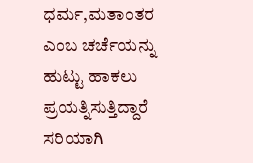ಧರ್ಮ,ಮತಾಂತರ ಎಂಬ ಚರ್ಚೆಯನ್ನು ಹುಟ್ಟು ಹಾಕಲು ಪ್ರಯತ್ನಿಸುತ್ತಿದ್ದಾರೆ
ಸರಿಯಾಗಿ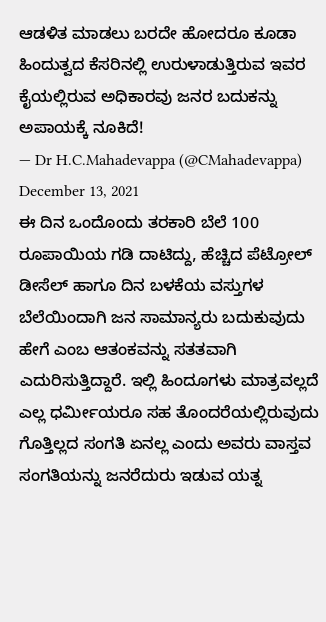ಆಡಳಿತ ಮಾಡಲು ಬರದೇ ಹೋದರೂ ಕೂಡಾ ಹಿಂದುತ್ವದ ಕೆಸರಿನಲ್ಲಿ ಉರುಳಾಡುತ್ತಿರುವ ಇವರ ಕೈಯಲ್ಲಿರುವ ಅಧಿಕಾರವು ಜನರ ಬದುಕನ್ನು ಅಪಾಯಕ್ಕೆ ನೂಕಿದೆ!
— Dr H.C.Mahadevappa (@CMahadevappa) December 13, 2021
ಈ ದಿನ ಒಂದೊಂದು ತರಕಾರಿ ಬೆಲೆ 100 ರೂಪಾಯಿಯ ಗಡಿ ದಾಟಿದ್ದು, ಹೆಚ್ಚಿದ ಪೆಟ್ರೋಲ್ ಡೀಸೆಲ್ ಹಾಗೂ ದಿನ ಬಳಕೆಯ ವಸ್ತುಗಳ ಬೆಲೆಯಿಂದಾಗಿ ಜನ ಸಾಮಾನ್ಯರು ಬದುಕುವುದು ಹೇಗೆ ಎಂಬ ಆತಂಕವನ್ನು ಸತತವಾಗಿ ಎದುರಿಸುತ್ತಿದ್ದಾರೆ. ಇಲ್ಲಿ ಹಿಂದೂಗಳು ಮಾತ್ರವಲ್ಲದೆ ಎಲ್ಲ ಧರ್ಮೀಯರೂ ಸಹ ತೊಂದರೆಯಲ್ಲಿರುವುದು ಗೊತ್ತಿಲ್ಲದ ಸಂಗತಿ ಏನಲ್ಲ ಎಂದು ಅವರು ವಾಸ್ತವ ಸಂಗತಿಯನ್ನು ಜನರೆದುರು ಇಡುವ ಯತ್ನ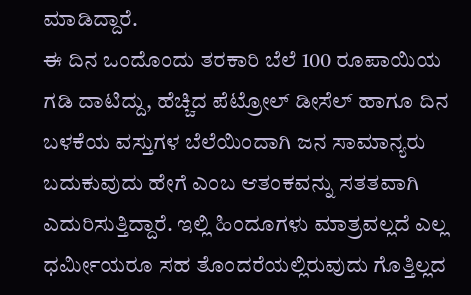ಮಾಡಿದ್ದಾರೆ.
ಈ ದಿನ ಒಂದೊಂದು ತರಕಾರಿ ಬೆಲೆ 100 ರೂಪಾಯಿಯ ಗಡಿ ದಾಟಿದ್ದು, ಹೆಚ್ಚಿದ ಪೆಟ್ರೋಲ್ ಡೀಸೆಲ್ ಹಾಗೂ ದಿನ ಬಳಕೆಯ ವಸ್ತುಗಳ ಬೆಲೆಯಿಂದಾಗಿ ಜನ ಸಾಮಾನ್ಯರು ಬದುಕುವುದು ಹೇಗೆ ಎಂಬ ಆತಂಕವನ್ನು ಸತತವಾಗಿ ಎದುರಿಸುತ್ತಿದ್ದಾರೆ. ಇಲ್ಲಿ ಹಿಂದೂಗಳು ಮಾತ್ರವಲ್ಲದೆ ಎಲ್ಲ ಧರ್ಮೀಯರೂ ಸಹ ತೊಂದರೆಯಲ್ಲಿರುವುದು ಗೊತ್ತಿಲ್ಲದ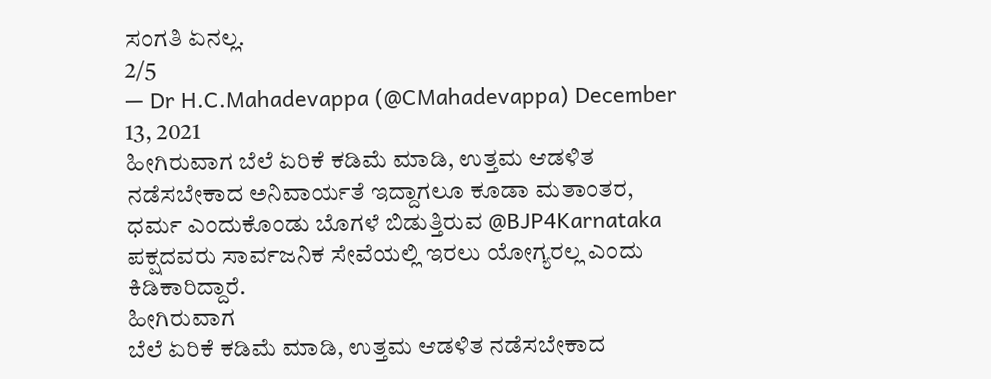ಸಂಗತಿ ಏನಲ್ಲ.
2/5
— Dr H.C.Mahadevappa (@CMahadevappa) December 13, 2021
ಹೀಗಿರುವಾಗ ಬೆಲೆ ಏರಿಕೆ ಕಡಿಮೆ ಮಾಡಿ, ಉತ್ತಮ ಆಡಳಿತ ನಡೆಸಬೇಕಾದ ಅನಿವಾರ್ಯತೆ ಇದ್ದಾಗಲೂ ಕೂಡಾ ಮತಾಂತರ, ಧರ್ಮ ಎಂದುಕೊಂಡು ಬೊಗಳೆ ಬಿಡುತ್ತಿರುವ @BJP4Karnataka ಪಕ್ಷದವರು ಸಾರ್ವಜನಿಕ ಸೇವೆಯಲ್ಲಿ ಇರಲು ಯೋಗ್ಯರಲ್ಲ ಎಂದು ಕಿಡಿಕಾರಿದ್ದಾರೆ.
ಹೀಗಿರುವಾಗ
ಬೆಲೆ ಏರಿಕೆ ಕಡಿಮೆ ಮಾಡಿ, ಉತ್ತಮ ಆಡಳಿತ ನಡೆಸಬೇಕಾದ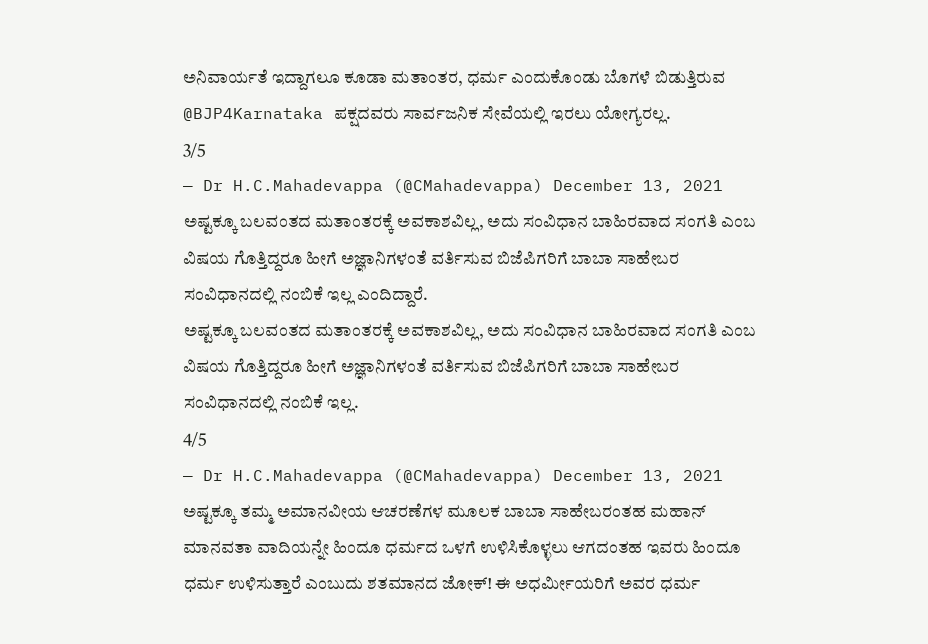ಅನಿವಾರ್ಯತೆ ಇದ್ದಾಗಲೂ ಕೂಡಾ ಮತಾಂತರ, ಧರ್ಮ ಎಂದುಕೊಂಡು ಬೊಗಳೆ ಬಿಡುತ್ತಿರುವ @BJP4Karnataka ಪಕ್ಷದವರು ಸಾರ್ವಜನಿಕ ಸೇವೆಯಲ್ಲಿ ಇರಲು ಯೋಗ್ಯರಲ್ಲ.
3/5
— Dr H.C.Mahadevappa (@CMahadevappa) December 13, 2021
ಅಷ್ಟಕ್ಕೂ ಬಲವಂತದ ಮತಾಂತರಕ್ಕೆ ಅವಕಾಶವಿಲ್ಲ, ಅದು ಸಂವಿಧಾನ ಬಾಹಿರವಾದ ಸಂಗತಿ ಎಂಬ ವಿಷಯ ಗೊತ್ತಿದ್ದರೂ ಹೀಗೆ ಅಜ್ಞಾನಿಗಳಂತೆ ವರ್ತಿಸುವ ಬಿಜೆಪಿಗರಿಗೆ ಬಾಬಾ ಸಾಹೇಬರ ಸಂವಿಧಾನದಲ್ಲಿ ನಂಬಿಕೆ ಇಲ್ಲ ಎಂದಿದ್ದಾರೆ.
ಅಷ್ಟಕ್ಕೂ ಬಲವಂತದ ಮತಾಂತರಕ್ಕೆ ಅವಕಾಶವಿಲ್ಲ, ಅದು ಸಂವಿಧಾನ ಬಾಹಿರವಾದ ಸಂಗತಿ ಎಂಬ ವಿಷಯ ಗೊತ್ತಿದ್ದರೂ ಹೀಗೆ ಅಜ್ಞಾನಿಗಳಂತೆ ವರ್ತಿಸುವ ಬಿಜೆಪಿಗರಿಗೆ ಬಾಬಾ ಸಾಹೇಬರ ಸಂವಿಧಾನದಲ್ಲಿ ನಂಬಿಕೆ ಇಲ್ಲ.
4/5
— Dr H.C.Mahadevappa (@CMahadevappa) December 13, 2021
ಅಷ್ಟಕ್ಕೂ ತಮ್ಮ ಅಮಾನವೀಯ ಆಚರಣೆಗಳ ಮೂಲಕ ಬಾಬಾ ಸಾಹೇಬರಂತಹ ಮಹಾನ್ ಮಾನವತಾ ವಾದಿಯನ್ನೇ ಹಿಂದೂ ಧರ್ಮದ ಒಳಗೆ ಉಳಿಸಿಕೊಳ್ಳಲು ಆಗದಂತಹ ಇವರು ಹಿಂದೂ ಧರ್ಮ ಉಳಿಸುತ್ತಾರೆ ಎಂಬುದು ಶತಮಾನದ ಜೋಕ್! ಈ ಅಧರ್ಮೀಯರಿಗೆ ಅವರ ಧರ್ಮ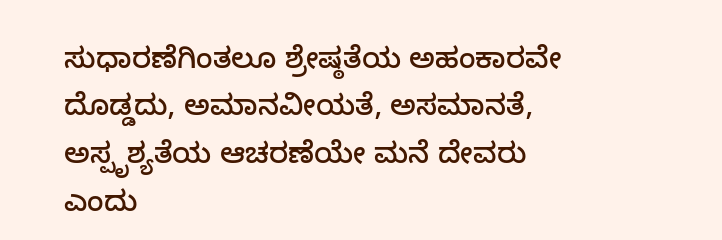ಸುಧಾರಣೆಗಿಂತಲೂ ಶ್ರೇಷ್ಠತೆಯ ಅಹಂಕಾರವೇ ದೊಡ್ಡದು, ಅಮಾನವೀಯತೆ, ಅಸಮಾನತೆ, ಅಸ್ಪೃಶ್ಯತೆಯ ಆಚರಣೆಯೇ ಮನೆ ದೇವರು ಎಂದು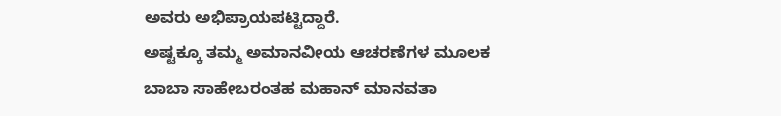ಅವರು ಅಭಿಪ್ರಾಯಪಟ್ಟಿದ್ದಾರೆ.
ಅಷ್ಟಕ್ಕೂ ತಮ್ಮ ಅಮಾನವೀಯ ಆಚರಣೆಗಳ ಮೂಲಕ ಬಾಬಾ ಸಾಹೇಬರಂತಹ ಮಹಾನ್ ಮಾನವತಾ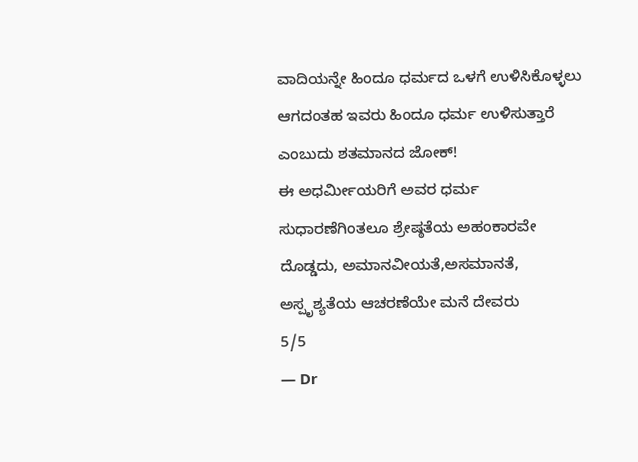ವಾದಿಯನ್ನೇ ಹಿಂದೂ ಧರ್ಮದ ಒಳಗೆ ಉಳಿಸಿಕೊಳ್ಳಲು ಆಗದಂತಹ ಇವರು ಹಿಂದೂ ಧರ್ಮ ಉಳಿಸುತ್ತಾರೆ ಎಂಬುದು ಶತಮಾನದ ಜೋಕ್!
ಈ ಅಧರ್ಮೀಯರಿಗೆ ಅವರ ಧರ್ಮ ಸುಧಾರಣೆಗಿಂತಲೂ ಶ್ರೇಷ್ಠತೆಯ ಅಹಂಕಾರವೇ ದೊಡ್ಡದು, ಅಮಾನವೀಯತೆ,ಅಸಮಾನತೆ, ಅಸ್ಪೃಶ್ಯತೆಯ ಆಚರಣೆಯೇ ಮನೆ ದೇವರು
5/5
— Dr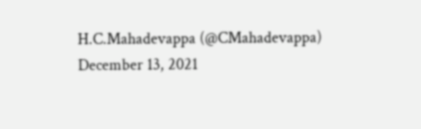H.C.Mahadevappa (@CMahadevappa) December 13, 2021